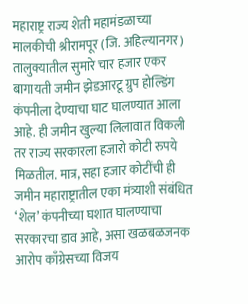महाराष्ट्र राज्य शेती महामंडळाच्या मालकीची श्रीरामपूर (जि. अहिल्यानगर) तालुक्यातील सुमारे चार हजार एकर बागायती जमीन झेडआरटू ग्रुप होल्डिंग कंपनीला देण्याचा घाट घालण्यात आला आहे. ही जमीन खुल्या लिलावात विकली तर राज्य सरकारला हजारो कोटी रुपये मिळतील. मात्र, सहा हजार कोटींची ही जमीन महाराष्ट्रातील एका मंत्र्याशी संबंधित ‘शेल’ कंपनीच्या घशात घालण्याचा सरकारचा डाव आहे, असा खळबळजनक आरोप काँग्रेसच्या विजय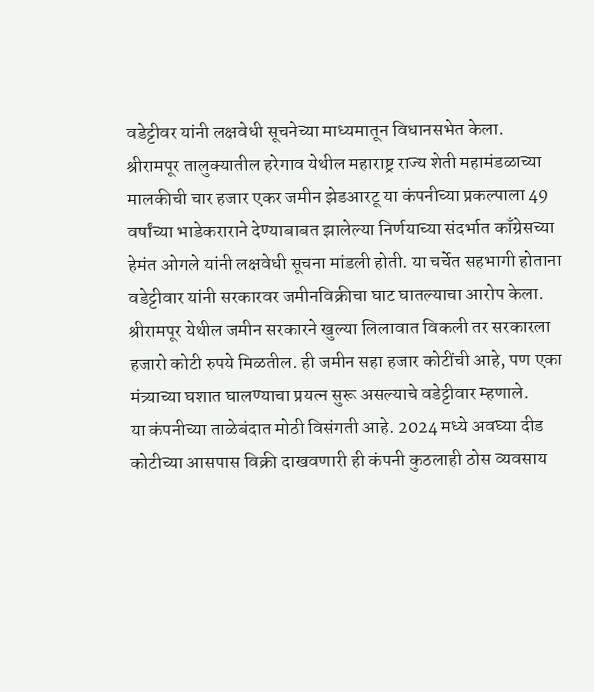वडेट्टीवर यांनी लक्षवेधी सूचनेच्या माध्यमातून विधानसभेत केला.
श्रीरामपूर तालुक्यातील हरेगाव येथील महाराष्ट्र राज्य शेती महामंडळाच्या मालकीची चार हजार एकर जमीन झेडआरटू या कंपनीच्या प्रकल्पाला 49 वर्षांच्या भाडेकराराने देण्याबाबत झालेल्या निर्णयाच्या संदर्भात काँग्रेसच्या हेमंत ओगले यांनी लक्षवेधी सूचना मांडली होती. या चर्चेत सहभागी होताना वडेट्टीवार यांनी सरकारवर जमीनविक्रीचा घाट घातल्याचा आरोप केला. श्रीरामपूर येथील जमीन सरकारने खुल्या लिलावात विकली तर सरकारला हजारो कोटी रुपये मिळतील. ही जमीन सहा हजार कोटींची आहे, पण एका मंत्र्याच्या घशात घालण्याचा प्रयत्न सुरू असल्याचे वडेट्टीवार म्हणाले.
या कंपनीच्या ताळेबंदात मोठी विसंगती आहे. 2024 मध्ये अवघ्या दीड कोटीच्या आसपास विक्री दाखवणारी ही कंपनी कुठलाही ठोस व्यवसाय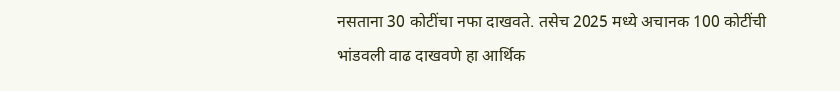नसताना 30 कोटींचा नफा दाखवते. तसेच 2025 मध्ये अचानक 100 कोटींची भांडवली वाढ दाखवणे हा आर्थिक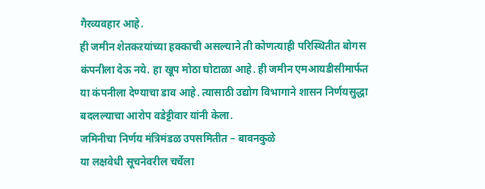गैरव्यवहार आहे.
ही जमीन शेतकऱयांच्या हक्काची असल्याने ती कोणत्याही परिस्थितीत बोगस कंपनीला देऊ नये. हा खूप मोठा घोटाळा आहे. ही जमीन एमआयडीसीमार्फत या कंपनीला देण्याचा डाव आहे. त्यासाठी उद्योग विभागाने शासन निर्णयसुद्धा बदलल्याचा आरोप वडेट्टीवार यांनी केला.
जमिनीचा निर्णय मंत्रिमंडळ उपसमितीत – बावनकुळे
या लक्षवेधी सूचनेवरील चर्चेला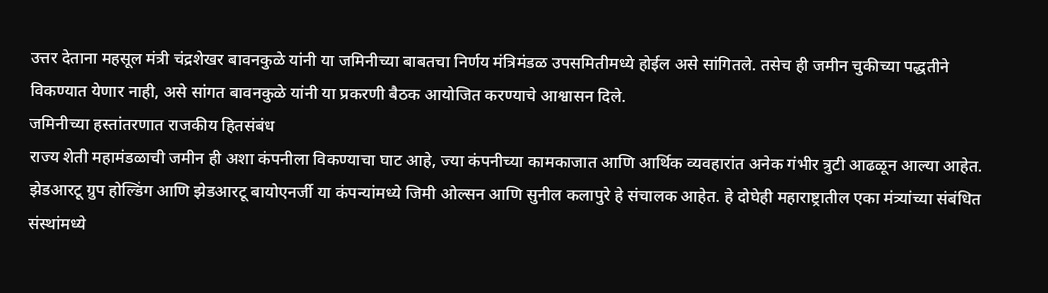उत्तर देताना महसूल मंत्री चंद्रशेखर बावनकुळे यांनी या जमिनीच्या बाबतचा निर्णय मंत्रिमंडळ उपसमितीमध्ये होईल असे सांगितले. तसेच ही जमीन चुकीच्या पद्धतीने विकण्यात येणार नाही, असे सांगत बावनकुळे यांनी या प्रकरणी बैठक आयोजित करण्याचे आश्वासन दिले.
जमिनीच्या हस्तांतरणात राजकीय हितसंबंध
राज्य शेती महामंडळाची जमीन ही अशा कंपनीला विकण्याचा घाट आहे, ज्या कंपनीच्या कामकाजात आणि आर्थिक व्यवहारांत अनेक गंभीर त्रुटी आढळून आल्या आहेत. झेडआरटू ग्रुप होल्डिंग आणि झेडआरटू बायोएनर्जी या कंपन्यांमध्ये जिमी ओल्सन आणि सुनील कलापुरे हे संचालक आहेत. हे दोघेही महाराष्ट्रातील एका मंत्र्यांच्या संबंधित संस्थांमध्ये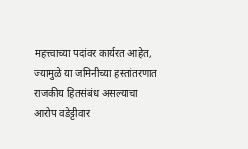महत्त्वाच्या पदांवर कार्यरत आहेत, ज्यामुळे या जमिनीच्या हस्तांतरणात राजकीय हितसंबंध असल्याचा आरोप वडेट्टीवार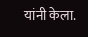यांनी केला.